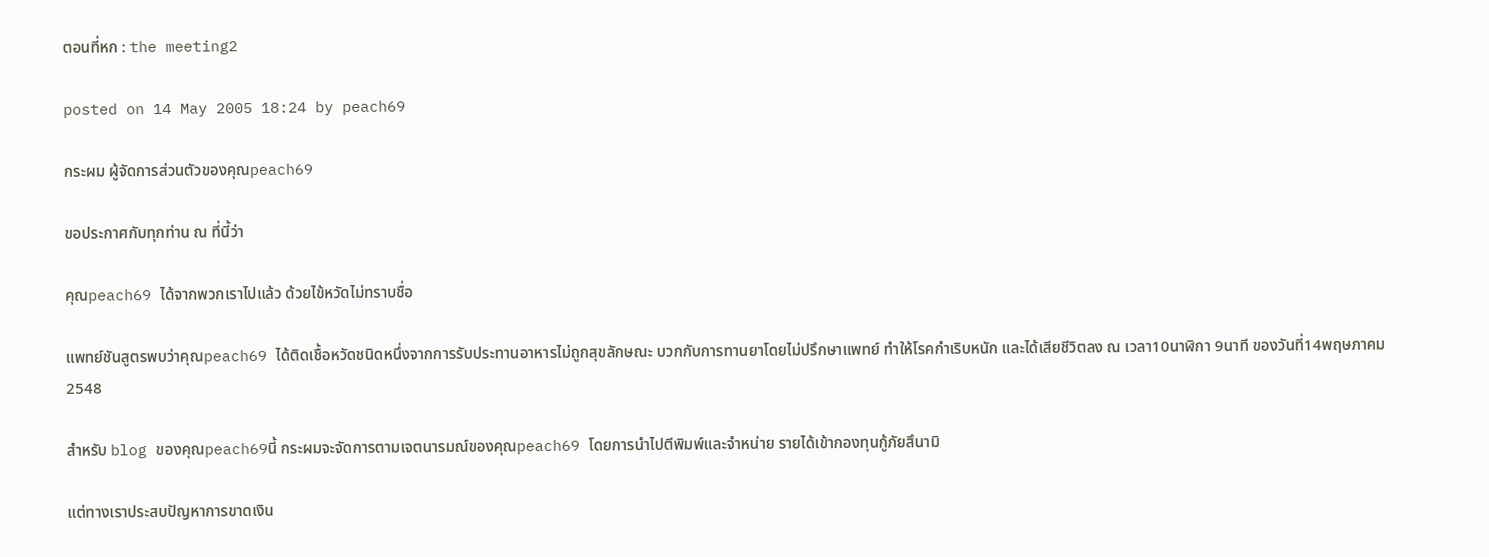ตอนที่หก : the meeting2

posted on 14 May 2005 18:24 by peach69

กระผม ผู้จัดการส่วนตัวของคุณpeach69

ขอประกาศกับทุกท่าน ณ ที่นี้ว่า

คุณpeach69 ได้จากพวกเราไปแล้ว ด้วยไข้หวัดไม่ทราบชื่อ

แพทย์ชันสูตรพบว่าคุณpeach69 ได้ติดเชื้อหวัดชนิดหนึ่งจากการรับประทานอาหารไม่ถูกสุขลักษณะ บวกกับการทานยาโดยไม่ปรึกษาแพทย์ ทำให้โรคกำเริบหนัก และได้เสียชีวิตลง ณ เวลา10นาฬิกา 9นาที ของวันที่14พฤษภาคม 2548

สำหรับ blog ของคุณpeach69นี้ กระผมจะจัดการตามเจตนารมณ์ของคุณpeach69 โดยการนำไปตีพิมพ์และจำหน่าย รายได้เข้ากองทุนกู้ภัยสึนามิ

แต่ทางเราประสบปัญหาการขาดเงิน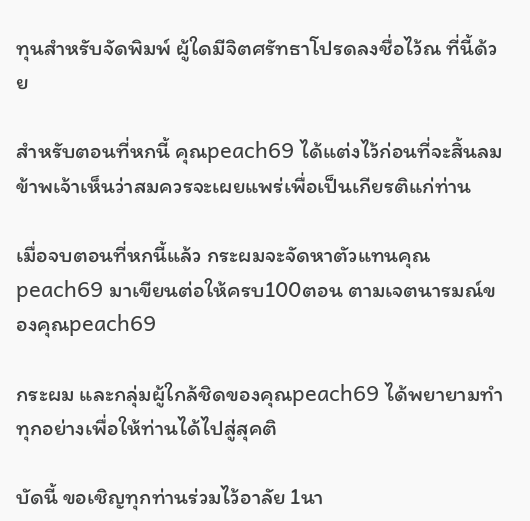ทุนสำหรับจัดพิมพ์ ผู้ใดมีจิตศรัทธาโปรดลงชื่อไว้ณ ที่นี้ด้วย

สำหรับตอนที่หกนี้ คุณpeach69 ได้แต่งไว้ก่อนที่จะสิ้นลม ข้าพเจ้าเห็นว่าสมควรจะเผยแพร่เพื่อเป็นเกียรติแก่ท่าน

เมื่อจบตอนที่หกนี้แล้ว กระผมจะจัดหาตัวแทนคุณpeach69 มาเขียนต่อให้ครบ100ตอน ตามเจตนารมณ์ของคุณpeach69

กระผม และกลุ่มผู้ใกล้ชิดของคุณpeach69 ได้พยายามทำทุกอย่างเพื่อให้ท่านได้ไปสู่สุคติ

บัดนี้ ขอเชิญทุกท่านร่วมไว้อาลัย 1นา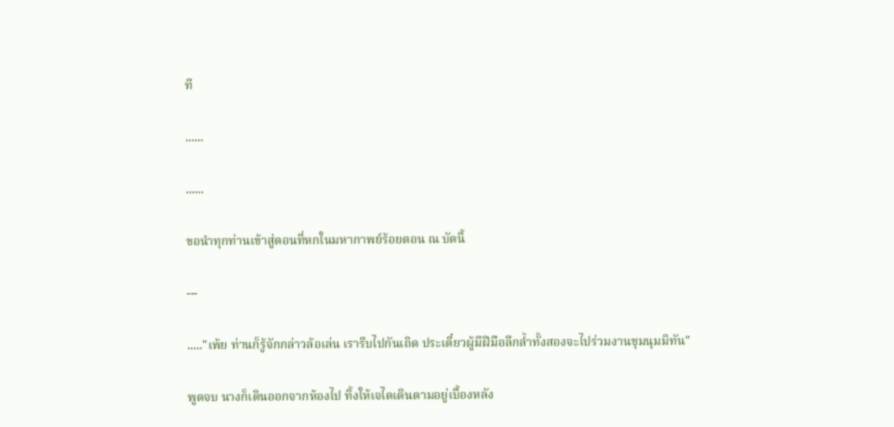ที

......

......

ขอนำทุกท่านเข้าสู่ตอนที่หกในมหากาพย์ร้อยตอน ณ บัดนี้

---

....."เพ้ย ท่านก็รู้จักกล่าวล้อเล่น เรารีบไปกันเถิด ประเดี๋ยวผู้มีฝีมือลึกล้ำทั้งสองจะไปร่วมงานชุมนุมมิทัน"

พูดจบ นางก็เดินออกจากห้องไป ทิ้งให้เจไดเดินตามอยู่เบื้องหลัง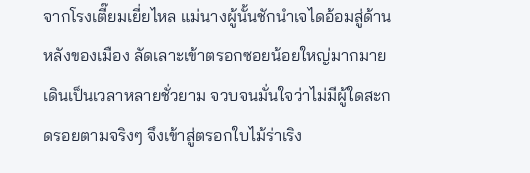จากโรงเตี๊ยมเยี่ยไหล แม่นางผู้นั้นชักนำเจไดอ้อมสู่ด้านหลังของเมือง ลัดเลาะเข้าตรอกซอยน้อยใหญ่มากมาย เดินเป็นเวลาหลายชั่วยาม จวบจนมั่นใจว่าไม่มีผู้ใดสะกดรอยตามจริงๆ จึงเข้าสู่ตรอกใบไม้ร่าเริง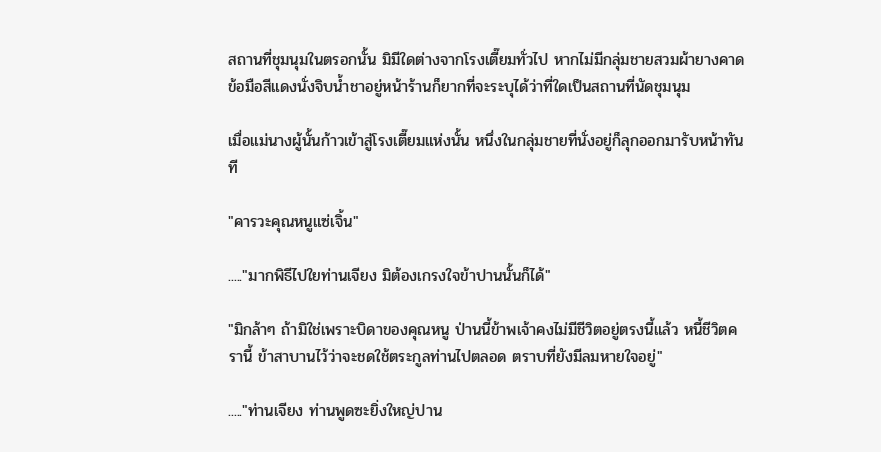สถานที่ชุมนุมในตรอกนั้น มิมีใดต่างจากโรงเตี๊ยมทั่วไป หากไม่มีกลุ่มชายสวมผ้ายางคาดข้อมือสีแดงนั่งจิบน้ำชาอยู่หน้าร้านก็ยากที่จะระบุได้ว่าที่ใดเป็นสถานที่นัดชุมนุม

เมื่อแม่นางผู้นั้นก้าวเข้าสู่โรงเตี๊ยมแห่งนั้น หนึ่งในกลุ่มชายที่นั่งอยู่ก็ลุกออกมารับหน้าทันที

"คารวะคุณหนูแซ่เจิ้น"

....."มากพิธีไปใยท่านเจียง มิต้องเกรงใจข้าปานนั้นก็ได้"

"มิกล้าๆ ถ้ามิใช่เพราะบิดาของคุณหนู ป่านนี้ข้าพเจ้าคงไม่มีชีวิตอยู่ตรงนี้แล้ว หนี้ชีวิตครานี้ ข้าสาบานไว้ว่าจะชดใช้ตระกูลท่านไปตลอด ตราบที่ยังมีลมหายใจอยู่"

....."ท่านเจียง ท่านพูดซะยิ่งใหญ่ปาน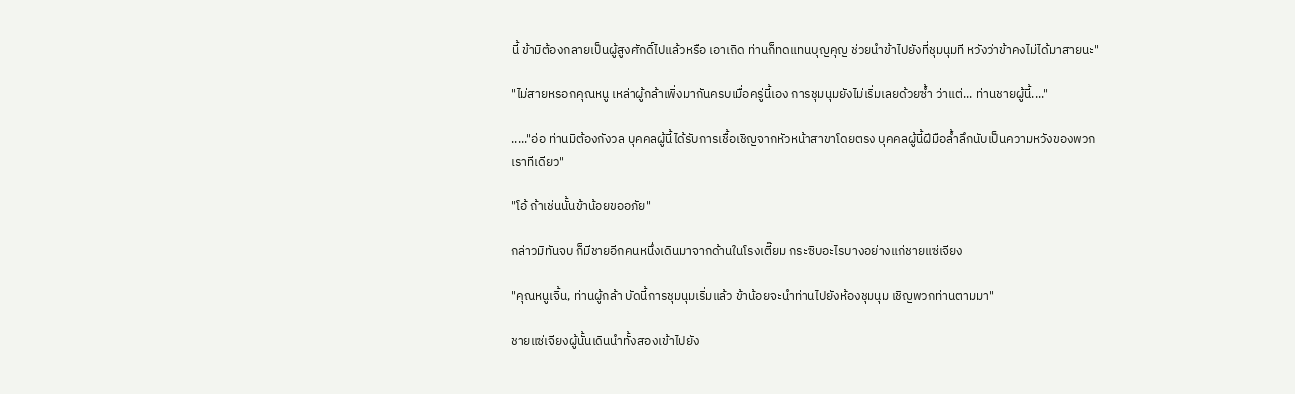นี้ ข้ามิต้องกลายเป็นผู้สูงศักดิ์ไปแล้วหรือ เอาเถิด ท่านก็ทดแทนบุญคุญ ช่วยนำข้าไปยังที่ชุมนุมที หวังว่าข้าคงไม่ได้มาสายนะ"

"ไม่สายหรอกคุณหนู เหล่าผู้กล้าเพิ่งมากันครบเมื่อครู่นี้เอง การชุมนุมยังไม่เริ่มเลยด้วยซ้ำ ว่าแต่... ท่านชายผู้นี้...."

....."อ่อ ท่านมิต้องกังวล บุคคลผู้นี้ได้รับการเชื้อเชิญจากหัวหน้าสาขาโดยตรง บุคคลผู้นี้ฝีมือล้ำลึกนับเป็นความหวังของพวกเราทีเดียว"

"โอ้ ถ้าเช่นนั้นข้าน้อยขออภัย"

กล่าวมิทันจบ ก็มีชายอีกคนหนึ่งเดินมาจากด้านในโรงเตี๊ยม กระซิบอะไรบางอย่างแก่ชายแซ่เจียง

"คุณหนูเจิ้น, ท่านผู้กล้า บัดนี้การชุมนุมเริ่มแล้ว ข้าน้อยจะนำท่านไปยังห้องชุมนุม เชิญพวกท่านตามมา"

ชายแซ่เจียงผู้นั้นเดินนำทั้งสองเข้าไปยัง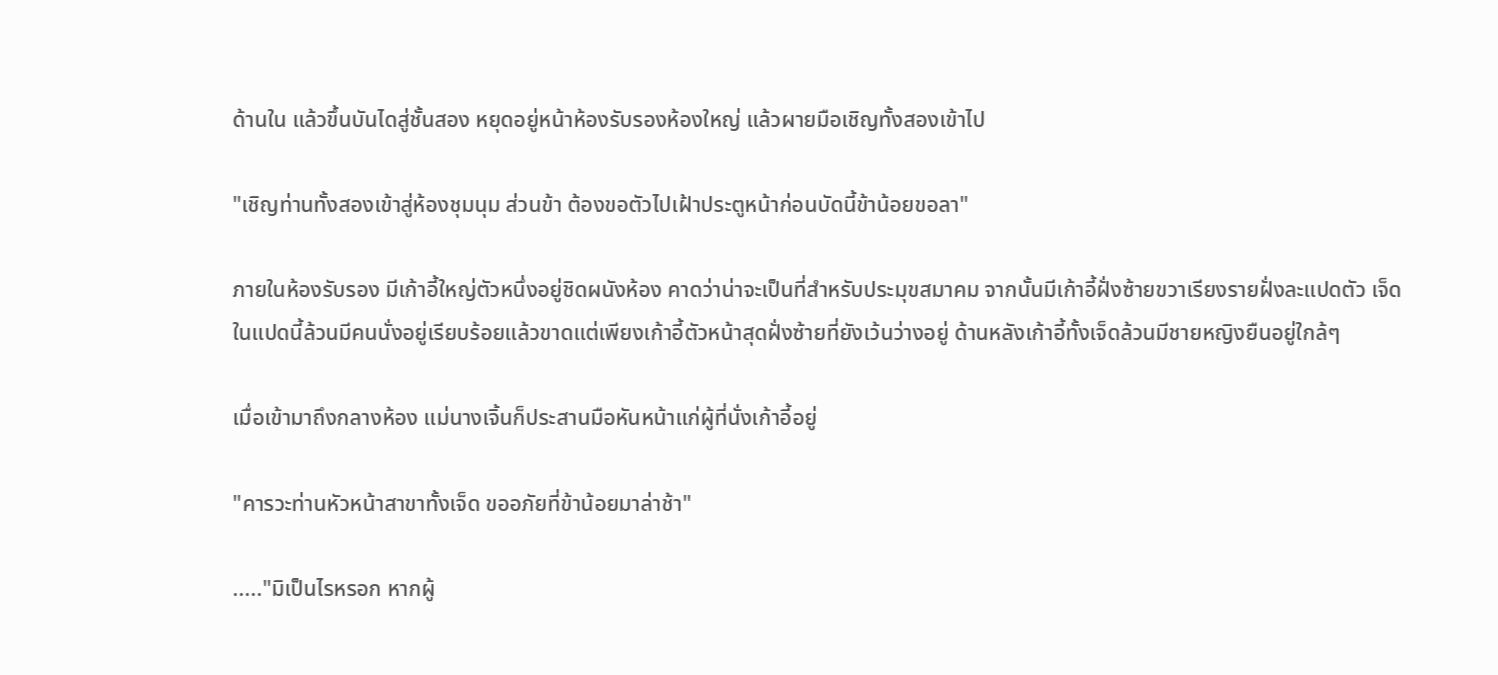ด้านใน แล้วขึ้นบันไดสู่ชั้นสอง หยุดอยู่หน้าห้องรับรองห้องใหญ่ แล้วผายมือเชิญทั้งสองเข้าไป

"เชิญท่านทั้งสองเข้าสู่ห้องชุมนุม ส่วนข้า ต้องขอตัวไปเฝ้าประตูหน้าก่อนบัดนี้ข้าน้อยขอลา"

ภายในห้องรับรอง มีเก้าอี้ใหญ่ตัวหนึ่งอยู่ชิดผนังห้อง คาดว่าน่าจะเป็นที่สำหรับประมุขสมาคม จากนั้นมีเก้าอี้ฝั่งซ้ายขวาเรียงรายฝั่งละแปดตัว เจ็ดในแปดนี้ล้วนมีคนนั่งอยู่เรียบร้อยแล้วขาดแต่เพียงเก้าอี้ตัวหน้าสุดฝั่งซ้ายที่ยังเว้นว่างอยู่ ด้านหลังเก้าอี้ทั้งเจ็ดล้วนมีชายหญิงยืนอยู่ใกล้ๆ

เมื่อเข้ามาถึงกลางห้อง แม่นางเจิ้นก็ประสานมือหันหน้าแก่ผู้ที่นั่งเก้าอี้อยู่

"คารวะท่านหัวหน้าสาขาทั้งเจ็ด ขออภัยที่ข้าน้อยมาล่าช้า"

....."มิเป็นไรหรอก หากผู้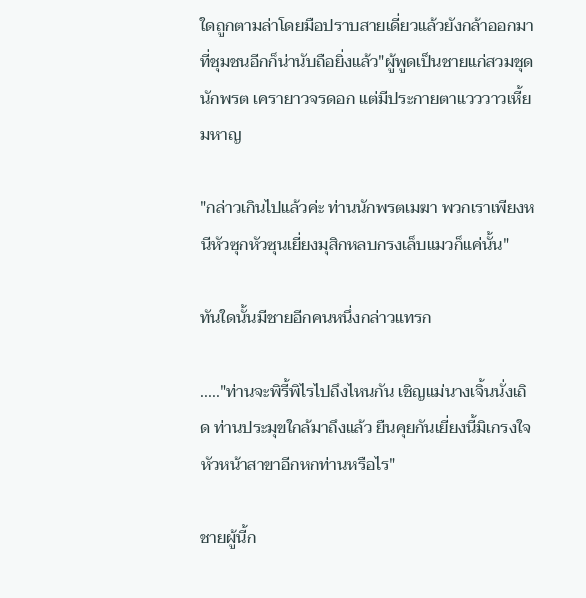ใดถูกตามล่าโดยมือปราบสายเดี่ยวแล้วยังกล้าออกมาที่ชุมชนอีกก็น่านับถือยิ่งแล้ว"ผู้พูดเป็นชายแก่สวมชุดนักพรต เครายาวจรดอก แต่มีประกายตาแวววาวเหี้ยมหาญ

"กล่าวเกินไปแล้วค่ะ ท่านนักพรตเมฆา พวกเราเพียงหนีหัวซุกหัวซุนเยี่ยงมุสิกหลบกรงเล็บแมวก็แค่นั้น"

ทันใดนั้นมีชายอีกคนหนึ่งกล่าวแทรก

....."ท่านจะพิรี้พิไรไปถึงไหนกัน เชิญแม่นางเจิ้นนั่งเถิด ท่านประมุขใกล้มาถึงแล้ว ยืนคุยกันเยี่ยงนี้มิเกรงใจหัวหน้าสาขาอีกหกท่านหรือไร"

ชายผู้นี้ก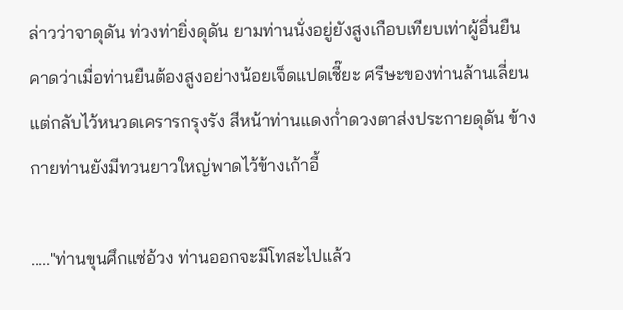ล่าวว่าจาดุดัน ท่วงท่ายิ่งดุดัน ยามท่านนั่งอยู่ยังสูงเกือบเทียบเท่าผู้อื่นยืน คาดว่าเมื่อท่านยืนต้องสูงอย่างน้อยเจ็ดแปดเชี๊ยะ ศรีษะของท่านล้านเลี่ยนแต่กลับไว้หนวดเครารกรุงรัง สีหน้าท่านแดงก่ำดวงตาส่งประกายดุดัน ข้างกายท่านยังมีทวนยาวใหญ่พาดไว้ข้างเก้าอี้

....."ท่านขุนศึกแซ่อ้วง ท่านออกจะมีโทสะไปแล้ว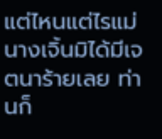แต่ไหนแต่ไรแม่นางเจิ้นมิได้มีเจตนาร้ายเลย ท่านก็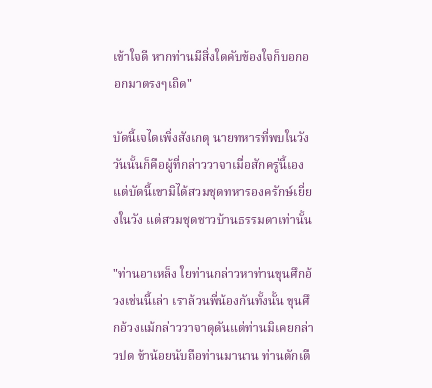เข้าใจดี หากท่านมีสิ่งใดคับข้องใจก็บอกออกมาตรงๆเถิด"

บัดนี้เจไดเพิ่งสังเกตุ นายทหารที่พบในวังวันนั้นก็คือผู้ที่กล่าววาจาเมื่อสักครู่นี้เอง แต่บัดนี้เขามิได้สวมชุดทหารองครักษ์เยี่ยงในวัง แต่สวมชุดชาวบ้านธรรมดาเท่านั้น

"ท่านอาเหล็ง ใยท่านกล่าวหาท่านขุนศึกอ้วงเช่นนี้เล่า เราล้วนพี่น้องกันทั้งนั้น ขุนศึกอ้วงแม้กล่าววาจาดุดันแต่ท่านมิเคยกล่าวปด ข้าน้อยนับถือท่านมานาน ท่านตักเตื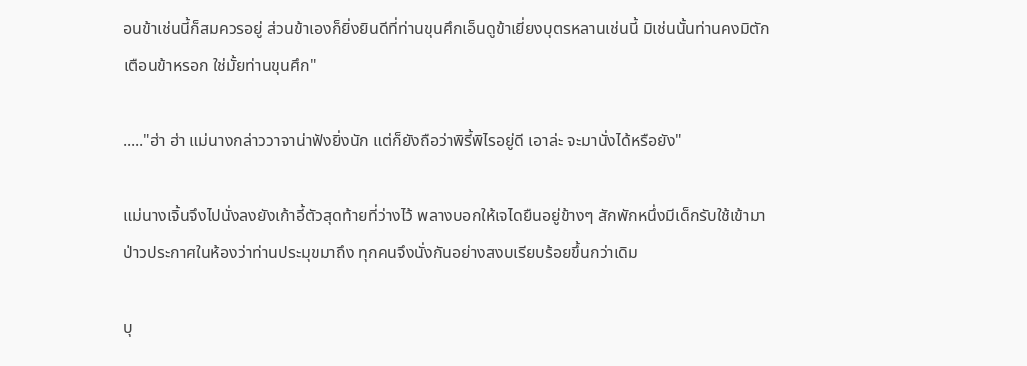อนข้าเช่นนี้ก็สมควรอยู่ ส่วนข้าเองก็ยิ่งยินดีที่ท่านขุนศึกเอ็นดูข้าเยี่ยงบุตรหลานเช่นนี้ มิเช่นนั้นท่านคงมิตักเตือนข้าหรอก ใช่มั้ยท่านขุนศึก"

....."ฮ่า ฮ่า แม่นางกล่าววาจาน่าฟังยิ่งนัก แต่ก็ยังถือว่าพิรี้พิไรอยู่ดี เอาล่ะ จะมานั่งได้หรือยัง"

แม่นางเจิ้นจึงไปนั่งลงยังเก้าอี้ตัวสุดท้ายที่ว่างไว้ พลางบอกให้เจไดยืนอยู่ข้างๆ สักพักหนึ่งมีเด็กรับใช้เข้ามาป่าวประกาศในห้องว่าท่านประมุขมาถึง ทุกคนจึงนั่งกันอย่างสงบเรียบร้อยขึ้นกว่าเดิม

บุ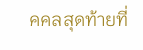คคลสุดท้ายที่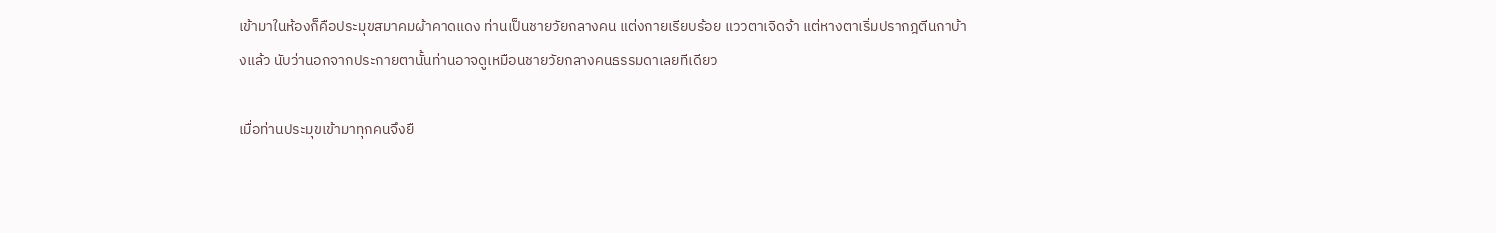เข้ามาในห้องก็คือประมุขสมาคมผ้าคาดแดง ท่านเป็นชายวัยกลางคน แต่งกายเรียบร้อย แววตาเจิดจ้า แต่หางตาเริ่มปรากฎตีนกาบ้างแล้ว นับว่านอกจากประกายตานั้นท่านอาจดูเหมือนชายวัยกลางคนธรรมดาเลยทีเดียว

เมื่อท่านประมุขเข้ามาทุกคนจึงยื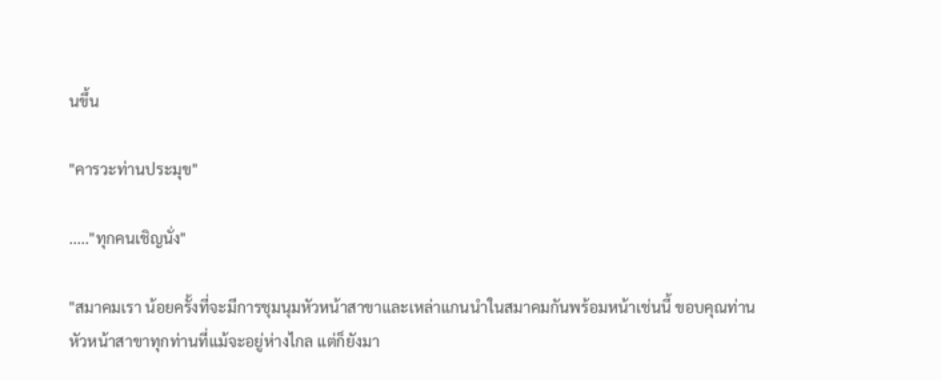นขึ้น

"คารวะท่านประมุข"

....."ทุกคนเชิญนั่ง"

"สมาคมเรา น้อยครั้งที่จะมีการชุมนุมหัวหน้าสาขาและเหล่าแกนนำในสมาคมกันพร้อมหน้าเช่นนี้ ขอบคุณท่านหัวหน้าสาขาทุกท่านที่แม้จะอยู่ห่างไกล แต่ก็ยังมา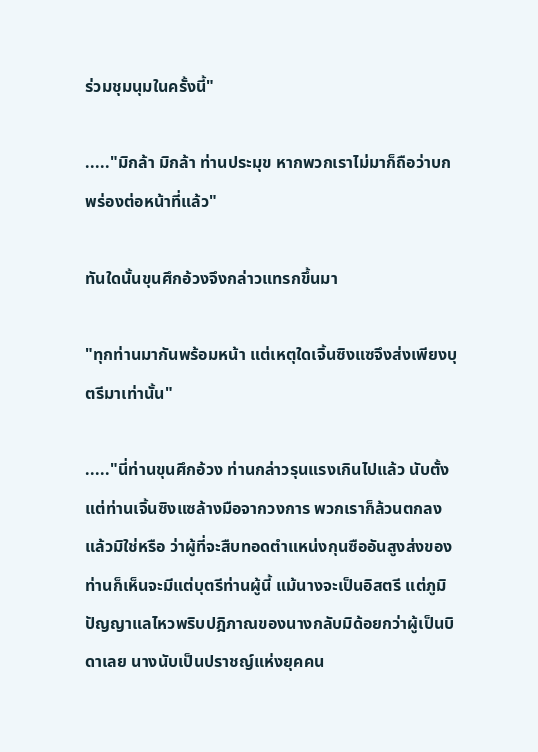ร่วมชุมนุมในครั้งนี้"

....."มิกล้า มิกล้า ท่านประมุข หากพวกเราไม่มาก็ถือว่าบกพร่องต่อหน้าที่แล้ว"

ทันใดนั้นขุนศึกอ้วงจึงกล่าวแทรกขึ้นมา

"ทุกท่านมากันพร้อมหน้า แต่เหตุใดเจิ้นซิงแซจึงส่งเพียงบุตรีมาเท่านั้น"

....."นี่ท่านขุนศึกอ้วง ท่านกล่าวรุนแรงเกินไปแล้ว นับตั้งแต่ท่านเจิ้นซิงแซล้างมือจากวงการ พวกเราก็ล้วนตกลงแล้วมิใช่หรือ ว่าผู้ที่จะสืบทอดตำแหน่งกุนซืออันสูงส่งของท่านก็เห็นจะมีแต่บุตรีท่านผู้นี้ แม้นางจะเป็นอิสตรี แต่ภูมิปัญญาแลไหวพริบปฎิภาณของนางกลับมิด้อยกว่าผู้เป็นบิดาเลย นางนับเป็นปราชญ์แห่งยุคคน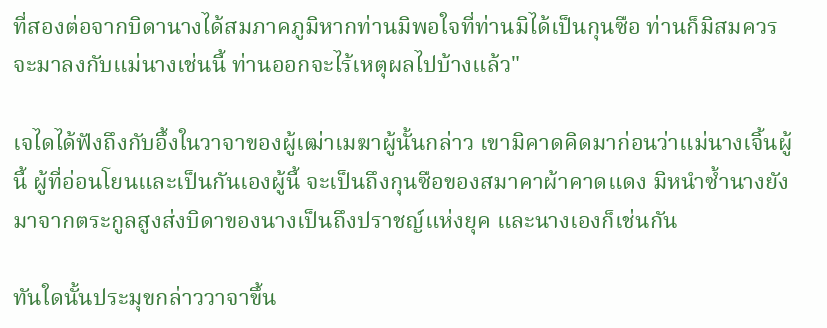ที่สองต่อจากบิดานางได้สมภาคภูมิหากท่านมิพอใจที่ท่านมิได้เป็นกุนซือ ท่านก็มิสมควรจะมาลงกับแม่นางเช่นนี้ ท่านออกจะไร้เหตุผลไปบ้างแล้ว"

เจไดได้ฟังถึงกับอึ้งในวาจาของผู้เฒ่าเมฆาผู้นั้นกล่าว เขามิคาดคิดมาก่อนว่าแม่นางเจิ้นผู้นี้ ผู้ที่อ่อนโยนและเป็นกันเองผู้นี้ จะเป็นถึงกุนซือของสมาคาผ้าคาดแดง มิหนำซ้ำนางยังมาจากตระกูลสูงส่งบิดาของนางเป็นถึงปราชญ์แห่งยุค และนางเองก็เช่นกัน

ทันใดนั้นประมุขกล่าววาจาขึ้น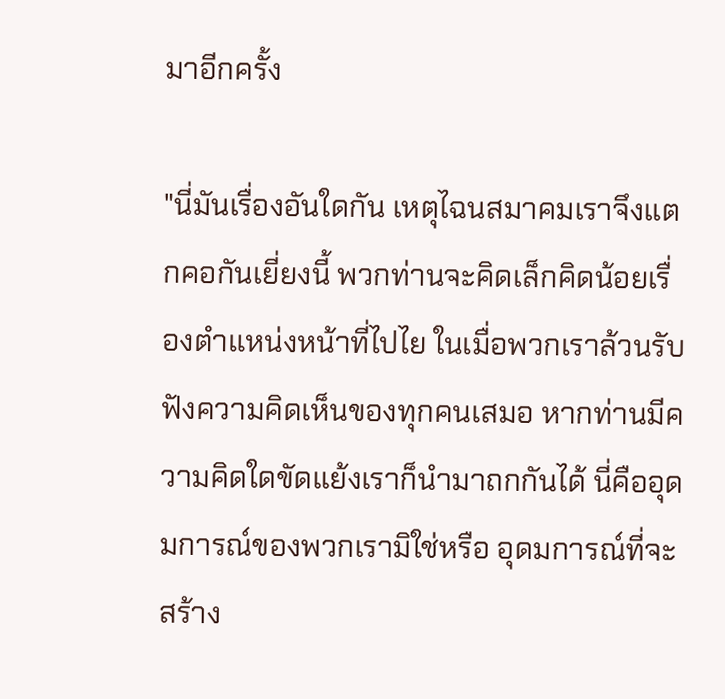มาอีกครั้ง

"นี่มันเรื่องอันใดกัน เหตุไฉนสมาคมเราจึงแตกคอกันเยี่ยงนี้ พวกท่านจะคิดเล็กคิดน้อยเรื่องตำแหน่งหน้าที่ไปไย ในเมื่อพวกเราล้วนรับฟังความคิดเห็นของทุกคนเสมอ หากท่านมีความคิดใดขัดแย้งเราก็นำมาถกกันได้ นี่คืออุดมการณ์ของพวกเรามิใช่หรือ อุดมการณ์ที่จะสร้าง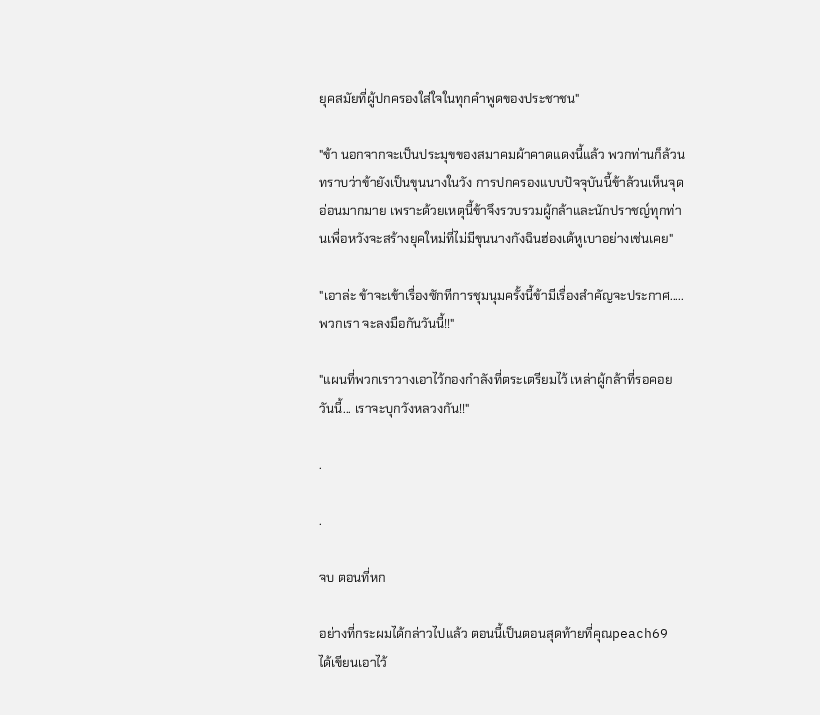ยุคสมัยที่ผู้ปกครองใส่ใจในทุกคำพูดของประชาชน"

"ข้า นอกจากจะเป็นประมุขของสมาคมผ้าคาดแดงนี้แล้ว พวกท่านก็ล้วนทราบว่าข้ายังเป็นขุนนางในวัง การปกครองแบบปัจจุบันนี้ข้าล้วนเห็นจุดอ่อนมากมาย เพราะด้วยเหตุนี้ข้าจึงรวบรวมผู้กล้าและนักปราชญ์ทุกท่านเพื่อหวังจะสร้างยุคใหม่ที่ไม่มีขุนนางกังฉินฮ่องเต้หูเบาอย่างเช่นเคย"

"เอาล่ะ ข้าจะเข้าเรื่องซักทีการชุมนุมครั้งนี้ข้ามีเรื่องสำคัญจะประกาศ..... พวกเรา จะลงมือกันวันนี้!!"

"แผนที่พวกเราวางเอาไว้กองกำลังที่ตระเตรียมไว้ เหล่าผู้กล้าที่รอคอย วันนี้... เราจะบุกวังหลวงกัน!!"

.

.

จบ ตอนที่หก

อย่างที่กระผมได้กล่าวไปแล้ว ตอนนี้เป็นตอนสุดท้ายที่คุณpeach69 ได้เขียนเอาไว้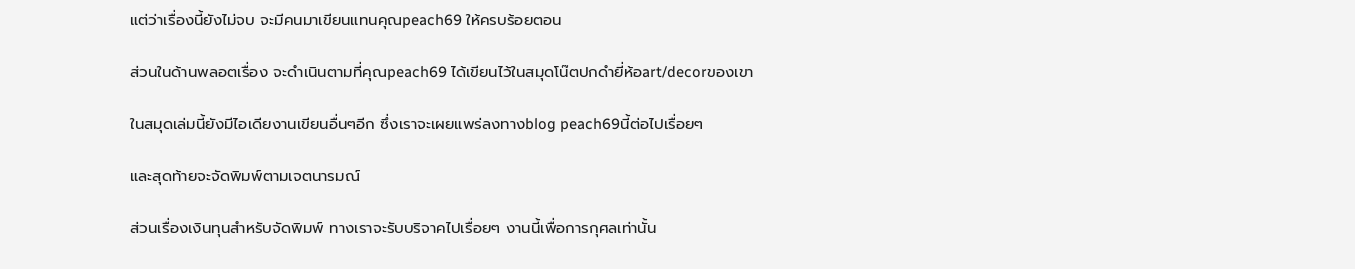แต่ว่าเรื่องนี้ยังไม่จบ จะมีคนมาเขียนแทนคุณpeach69 ให้ครบร้อยตอน

ส่วนในด้านพลอตเรื่อง จะดำเนินตามที่คุณpeach69 ได้เขียนไว้ในสมุดโน๊ตปกดำยี่ห้อart/decorของเขา

ในสมุดเล่มนี้ยังมีไอเดียงานเขียนอื่นๆอีก ซึ่งเราจะเผยแพร่ลงทางblog peach69นี้ต่อไปเรื่อยๆ

และสุดท้ายจะจัดพิมพ์ตามเจตนารมณ์

ส่วนเรื่องเงินทุนสำหรับจัดพิมพ์ ทางเราจะรับบริจาคไปเรื่อยๆ งานนี้เพื่อการกุศลเท่านั้น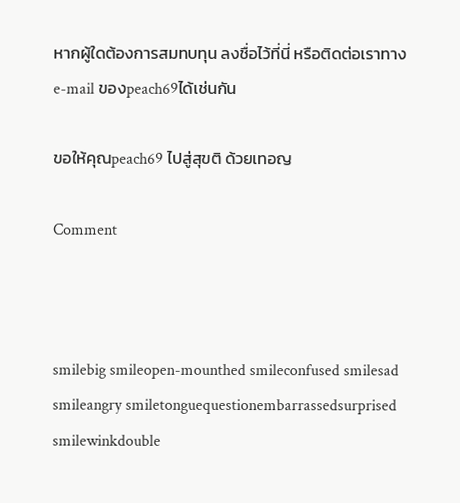หากผู้ใดต้องการสมทบทุน ลงชื่อไว้ที่นี่ หรือติดต่อเราทางe-mail ของpeach69ได้เช่นกัน

ขอให้คุณpeach69 ไปสู่สุขติ ด้วยเทอญ

Comment



smilebig smileopen-mounthed smileconfused smilesad smileangry smiletonguequestionembarrassedsurprised smilewinkdouble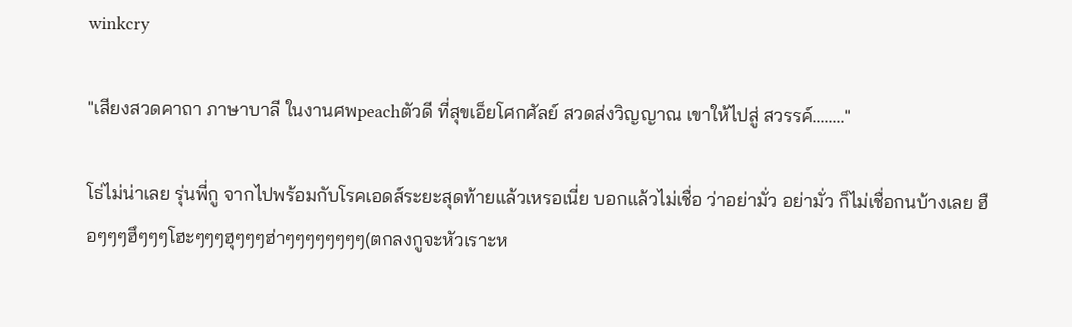winkcry

"เสียงสวดคาถา ภาษาบาลี ในงานศพpeachตัวดี ที่สุขเอ็ยโศกศัลย์ สวดส่งวิญญาณ เขาให้ไปสู่ สวรรค์........"

โธ่ไม่น่าเลย รุ่นพี่กู จากไปพร้อมกับโรคเอดส์ระยะสุดท้ายแล้วเหรอเนี่ย บอกแล้วไม่เชื่อ ว่าอย่ามั่ว อย่ามั่ว ก็ไม่เชื่อกนบ้างเลย ฮือๆๆๆฮึๆๆๆโฮะๆๆๆฮุๆๆๆฮ่าๆๆๆๆๆๆๆๆ(ตกลงกูจะหัวเราะห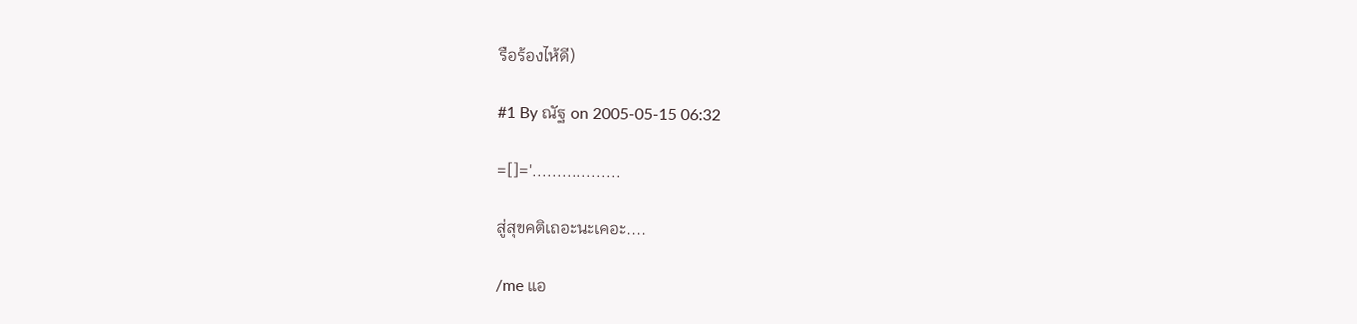รือร้องไห้ดี)

#1 By ณัฐ on 2005-05-15 06:32

=[]='..................

สู่สุขคติเถอะนะเคอะ....

/me แอ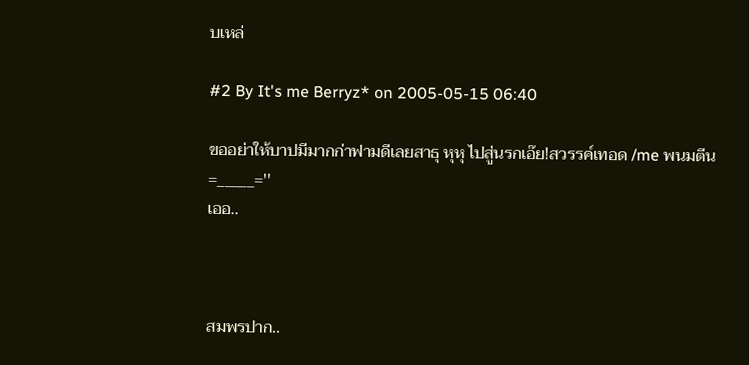บเหล่

#2 By It's me Berryz* on 2005-05-15 06:40

ขออย่าให้บาปมีมากก่าฟามดีเลยสาธุ หุหุ ไปสู่นรกเอ๊ย!สวรรค์เทอด /me พนมตีน=_____=''
เออ..



สมพรปาก..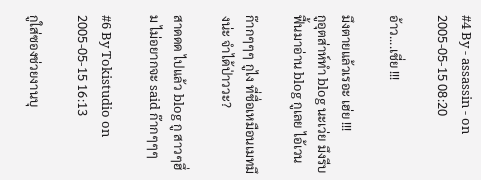#4 By - assassin - on 2005-05-15 08:20

อ้าว....เชี่ย !!!

มึงตายแล้วเรอะ เฮ่ย !!!
กูอุตส่าห์ทำ blog นะเว่ย มึงรีบฟื้นมาอ่าน blog กูเลย ไอ้เวน

ก๊ากๆๆๆ กูไง ที่ชื่อเหมือนเมทมึงน่ะ จำได้ป่าววะ?

สาดดด ไปแล้ว blog กู สาวๆฮึ่ม ไม่อยากจะ said ก๊ากๆๆๆ

#6 By Tokistudio on 2005-05-15 16:13

กูใส่ซองช่วยงานบุ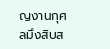ญงานกุศลมึงสิบส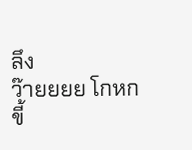ลึง
ว๊ายยยย โกหก
ขี้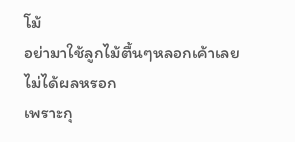โม้
อย่ามาใช้ลูกไม้ตื้นๆหลอกเค้าเลย
ไม่ได้ผลหรอก
เพราะกุ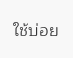ใช้บ่อย